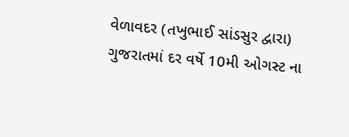વેળાવદર (તખુભાઈ સાંડસુર દ્વારા)
ગુજરાતમાં દર વર્ષે 10મી ઓગસ્ટ ના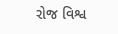રોજ વિશ્વ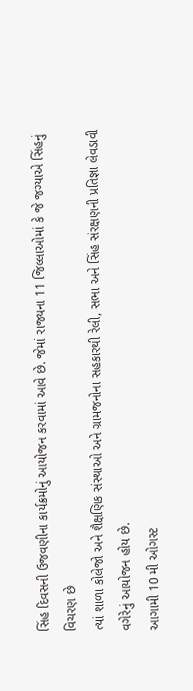સિંહ દિવસની ઉજવણીના કાર્યક્રમોનું આયોજન કરવામાં આવે છે. જેમાં રાજ્યના 11 જિલ્લાઓમાં કે જે જગ્યાએ સિંહનું વિચરણ છે
ત્યાં શાળા કોલેજો અને શૈક્ષણિક સંસ્થાઓ અને ગ્રામજનોના સહકારથી રેલી, સભા અને સિંહ સંરક્ષણની પ્રતિજ્ઞા લેવડાવી વગેરેનું આયોજન હોય છે.
આગામી 10 મી ઓગસ્ટ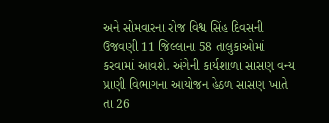અને સોમવારના રોજ વિશ્વ સિંહ દિવસની ઉજવણી 11 જિલ્લાના 58 તાલુકાઓમાં કરવામાં આવશે. અંગેની કાર્યશાળા સાસણ વન્ય પ્રાણી વિભાગના આયોજન હેઠળ સાસણ ખાતે તા 26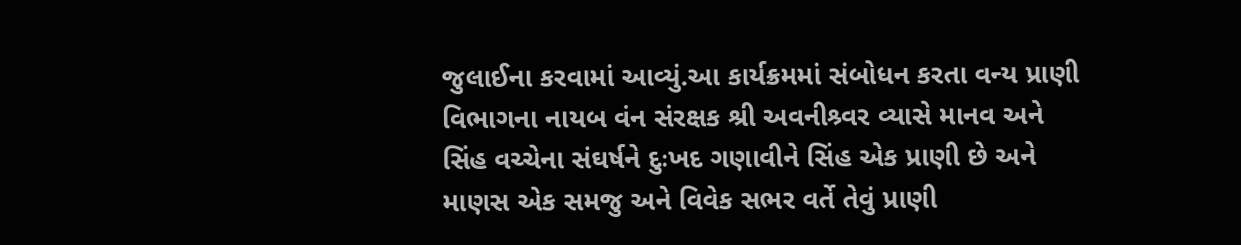જુલાઈના કરવામાં આવ્યું.આ કાર્યક્રમમાં સંબોધન કરતા વન્ય પ્રાણી વિભાગના નાયબ વંન સંરક્ષક શ્રી અવનીશ્ર્વર વ્યાસે માનવ અને સિંહ વચ્ચેના સંઘર્ષને દુઃખદ ગણાવીને સિંહ એક પ્રાણી છે અને માણસ એક સમજુ અને વિવેક સભર વર્તે તેવું પ્રાણી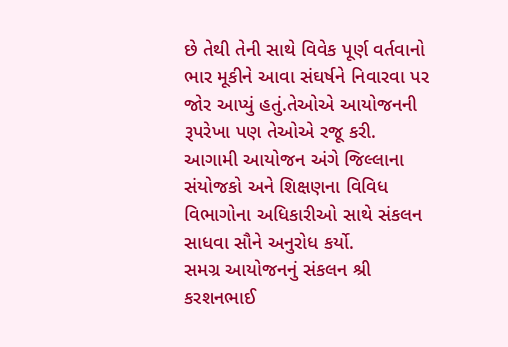છે તેથી તેની સાથે વિવેક પૂર્ણ વર્તવાનો ભાર મૂકીને આવા સંઘર્ષને નિવારવા પર જોર આપ્યું હતું.તેઓએ આયોજનની રૂપરેખા પણ તેઓએ રજૂ કરી.
આગામી આયોજન અંગે જિલ્લાના સંયોજકો અને શિક્ષણના વિવિધ વિભાગોના અધિકારીઓ સાથે સંકલન સાધવા સૌને અનુરોધ કર્યો.
સમગ્ર આયોજનનું સંકલન શ્રી કરશનભાઈ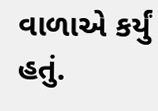વાળાએ કર્યું હતું.